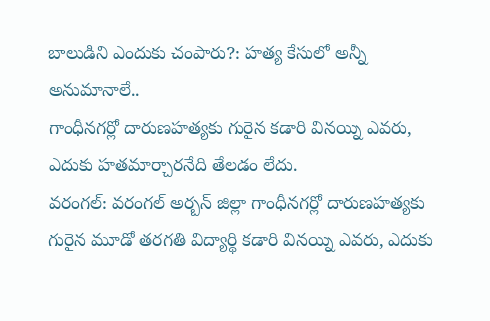బాలుడిని ఎందుకు చంపారు?: హత్య కేసులో అన్నీ అనుమానాలే..
గాంధీనగర్లో దారుణహత్యకు గురైన కడారి వినయ్ని ఎవరు, ఎదుకు హతమార్చారనేది తేలడం లేదు.
వరంగల్: వరంగల్ అర్బన్ జిల్లా గాంధీనగర్లో దారుణహత్యకు గురైన మూడో తరగతి విద్యార్థి కడారి వినయ్ని ఎవరు, ఎదుకు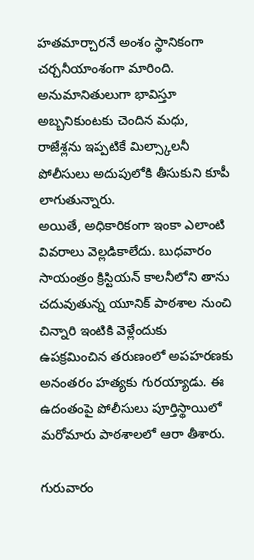హతమార్చారనే అంశం స్థానికంగా చర్చనీయాంశంగా మారింది. అనుమానితులుగా భావిస్తూ అబ్బనికుంటకు చెందిన మధు, రాజేశ్లను ఇప్పటికే మిల్స్కాలనీ పోలీసులు అదుపులోకి తీసుకుని కూపీ లాగుతున్నారు.
అయితే, అధికారికంగా ఇంకా ఎలాంటి వివరాలు వెల్లడికాలేదు. బుధవారం సాయంత్రం క్రిస్టియన్ కాలనీలోని తాను చదువుతున్న యూనిక్ పాఠశాల నుంచి చిన్నారి ఇంటికి వెళ్లేందుకు ఉపక్రమించిన తరుణంలో అపహరణకు అనంతరం హత్యకు గురయ్యాడు. ఈ ఉదంతంపై పోలీసులు పూర్తిస్థాయిలో మరోమారు పాఠశాలలో ఆరా తీశారు.

గురువారం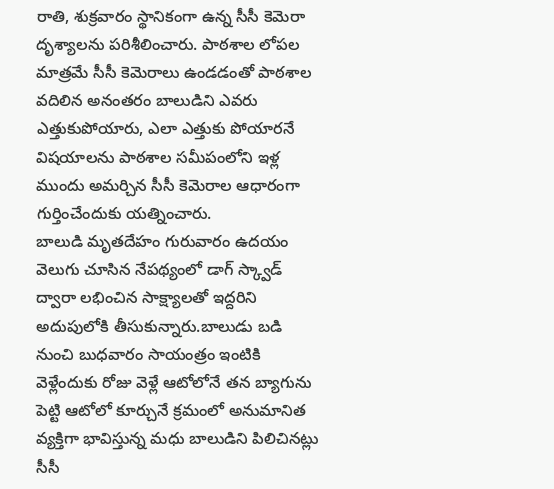రాతి, శుక్రవారం స్థానికంగా ఉన్న సీసీ కెమెరా దృశ్యాలను పరిశీలించారు. పాఠశాల లోపల మాత్రమే సీసీ కెమెరాలు ఉండడంతో పాఠశాల వదిలిన అనంతరం బాలుడిని ఎవరు ఎత్తుకుపోయారు, ఎలా ఎత్తుకు పోయారనే విషయాలను పాఠశాల సమీపంలోని ఇళ్ల ముందు అమర్చిన సీసీ కెమెరాల ఆధారంగా గుర్తించేందుకు యత్నించారు.
బాలుడి మృతదేహం గురువారం ఉదయం వెలుగు చూసిన నేపథ్యంలో డాగ్ స్క్వాడ్ ద్వారా లభించిన సాక్ష్యాలతో ఇద్దరిని అదుపులోకి తీసుకున్నారు.బాలుడు బడి నుంచి బుధవారం సాయంత్రం ఇంటికి వెళ్లేందుకు రోజు వెళ్లే ఆటోలోనే తన బ్యాగును పెట్టి ఆటోలో కూర్చునే క్రమంలో అనుమానిత వ్యక్తిగా భావిస్తున్న మధు బాలుడిని పిలిచినట్లు సీసీ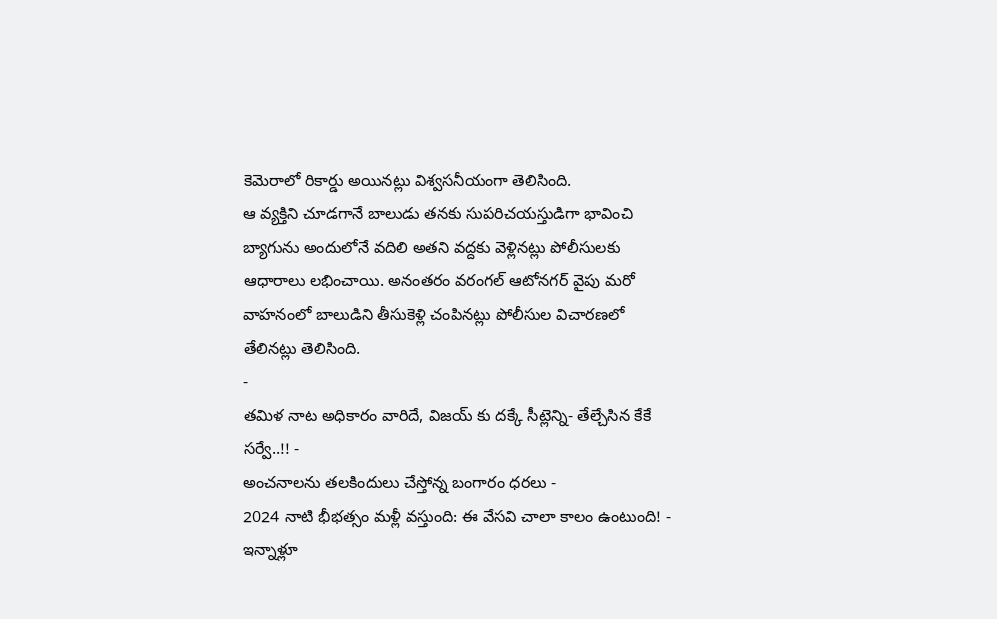కెమెరాలో రికార్డు అయినట్లు విశ్వసనీయంగా తెలిసింది.
ఆ వ్యక్తిని చూడగానే బాలుడు తనకు సుపరిచయస్తుడిగా భావించి బ్యాగును అందులోనే వదిలి అతని వద్దకు వెళ్లినట్లు పోలీసులకు ఆధారాలు లభించాయి. అనంతరం వరంగల్ ఆటోనగర్ వైపు మరో వాహనంలో బాలుడిని తీసుకెళ్లి చంపినట్లు పోలీసుల విచారణలో తేలినట్లు తెలిసింది.
-
తమిళ నాట అధికారం వారిదే, విజయ్ కు దక్కే సీట్లెన్ని- తేల్చేసిన కేకే సర్వే..!! -
అంచనాలను తలకిందులు చేస్తోన్న బంగారం ధరలు -
2024 నాటి భీభత్సం మళ్లీ వస్తుంది: ఈ వేసవి చాలా కాలం ఉంటుంది! -
ఇన్నాళ్లూ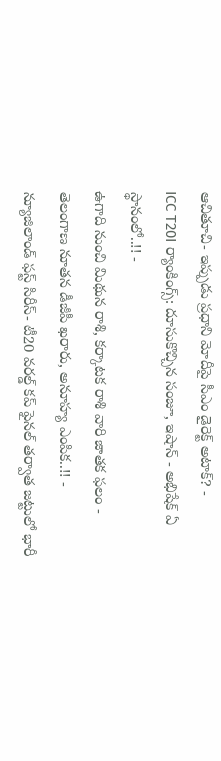ఆచితూచి- ఇప్పుడు ప్రధాని మోదీపై సీఎం డైరెక్ట్ అటాక్? -
ICC T20I ర్యాంకింగ్స్: దూసుకొచ్చిన సంజూ, ఇషాన్ - అభిషేక్ ఏ స్థానంలో..!! -
ఉగాది నుంచి మిథున రాశి, కర్కాటక రాశి వారి జాతక ఫలం -
తెలంగాణ నూతన డీజీపీ ఖరారు, అనూహ్య ఎంపిక..!! -
న్యూజిలాండ్ ఫస్ట్ సిరీస్- టీ20 వరల్డ్ కప్ ఫైనల్ తర్వాత జట్టులో భారీ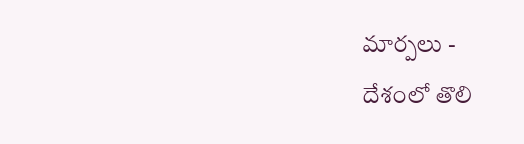మార్పలు -
దేశంలో తొలి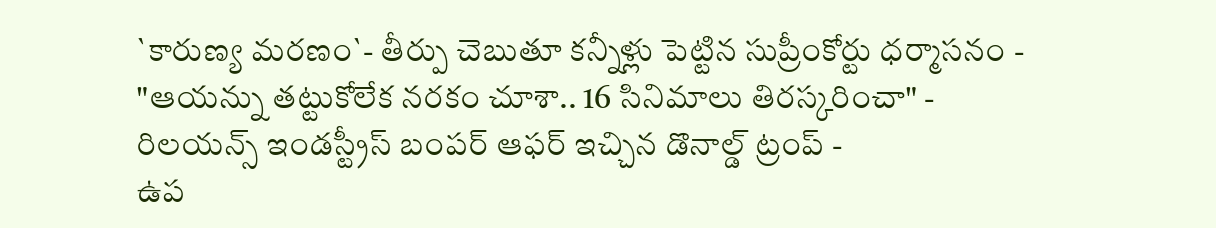`కారుణ్య మరణం`- తీర్పు చెబుతూ కన్నీళ్లు పెట్టిన సుప్రీంకోర్టు ధర్మాసనం -
"ఆయన్ను తట్టుకోలేక నరకం చూశా.. 16 సినిమాలు తిరస్కరించా" -
రిలయన్స్ ఇండస్ట్రీస్ బంపర్ ఆఫర్ ఇచ్చిన డొనాల్డ్ ట్రంప్ -
ఉప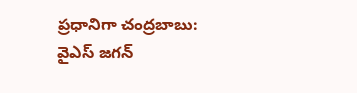ప్రధానిగా చంద్రబాబు: వైఎస్ జగన్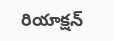రియాక్షన్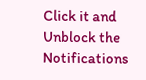Click it and Unblock the Notifications